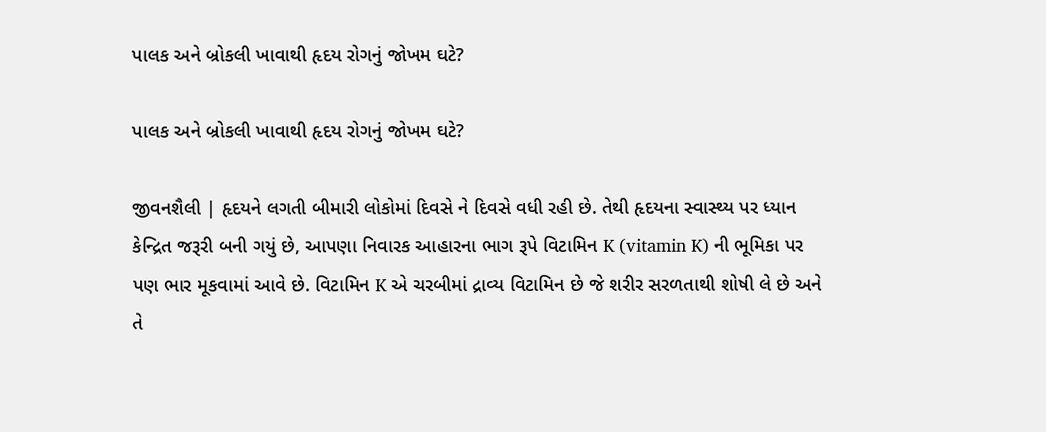પાલક અને બ્રોકલી ખાવાથી હૃદય રોગનું જોખમ ઘટે?

પાલક અને બ્રોકલી ખાવાથી હૃદય રોગનું જોખમ ઘટે?

જીવનશૈલી | હૃદયને લગતી બીમારી લોકોમાં દિવસે ને દિવસે વધી રહી છે. તેથી હૃદયના સ્વાસ્થ્ય પર ધ્યાન કેન્દ્રિત જરૂરી બની ગયું છે, આપણા નિવારક આહારના ભાગ રૂપે વિટામિન K (vitamin K) ની ભૂમિકા પર પણ ભાર મૂકવામાં આવે છે. વિટામિન K એ ચરબીમાં દ્રાવ્ય વિટામિન છે જે શરીર સરળતાથી શોષી લે છે અને તે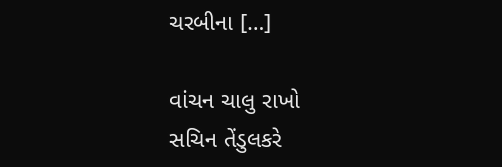ચરબીના […]

વાંચન ચાલુ રાખો
સચિન તેંડુલકરે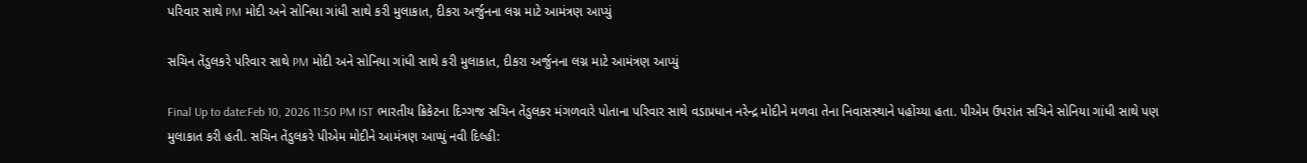પરિવાર સાથે PM મોદી અને સોનિયા ગાંધી સાથે કરી મુલાકાત, દીકરા અર્જુનના લગ્ન માટે આમંત્રણ આપ્યું

સચિન તેંડુલકરે પરિવાર સાથે PM મોદી અને સોનિયા ગાંધી સાથે કરી મુલાકાત, દીકરા અર્જુનના લગ્ન માટે આમંત્રણ આપ્યું

Final Up to date:Feb 10, 2026 11:50 PM IST ભારતીય ક્રિકેટના દિગ્ગજ સચિન તેંડુલકર મંગળવારે પોતાના પરિવાર સાથે વડાપ્રધાન નરેન્દ્ર મોદીને મળવા તેના નિવાસસ્થાને પહોંચ્યા હતા. પીએમ ઉપરાંત સચિને સોનિયા ગાંધી સાથે પણ મુલાકાત કરી હતી. સચિન તેંડુલકરે પીએમ મોદીને આમંત્રણ આપ્યું નવી દિલ્હી: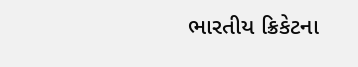ભારતીય ક્રિકેટના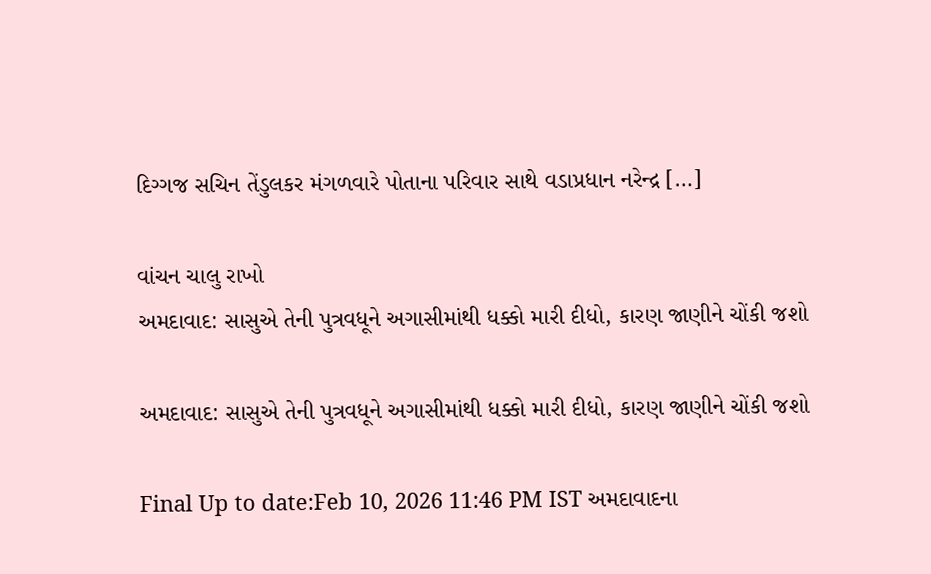દિગ્ગજ સચિન તેંડુલકર મંગળવારે પોતાના પરિવાર સાથે વડાપ્રધાન નરેન્દ્ર […]

વાંચન ચાલુ રાખો
અમદાવાદ: સાસુએ તેની પુત્રવધૂને અગાસીમાંથી ધક્કો મારી દીધો, કારણ જાણીને ચોંકી જશો

અમદાવાદ: સાસુએ તેની પુત્રવધૂને અગાસીમાંથી ધક્કો મારી દીધો, કારણ જાણીને ચોંકી જશો

Final Up to date:Feb 10, 2026 11:46 PM IST અમદાવાદના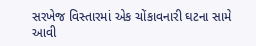સરખેજ વિસ્તારમાં એક ચોંકાવનારી ઘટના સામે આવી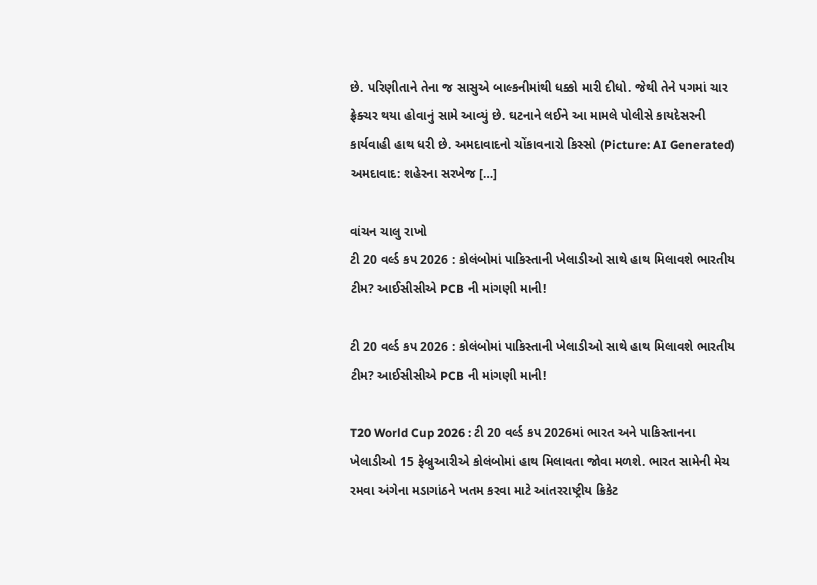છે. પરિણીતાને તેના જ સાસુએ બાલ્કનીમાંથી ધક્કો મારી દીધો. જેથી તેને પગમાં ચાર ફ્રેક્ચર થયા હોવાનું સામે આવ્યું છે. ઘટનાને લઈને આ મામલે પોલીસે કાયદેસરની કાર્યવાહી હાથ ધરી છે. અમદાવાદનો ચોંકાવનારો કિસ્સો (Picture: AI Generated) અમદાવાદ: શહેરના સરખેજ […]

વાંચન ચાલુ રાખો
ટી 20 વર્લ્ડ કપ 2026 : કોલંબોમાં પાકિસ્તાની ખેલાડીઓ સાથે હાથ મિલાવશે ભારતીય ટીમ? આઈસીસીએ PCB ની માંગણી માની!

ટી 20 વર્લ્ડ કપ 2026 : કોલંબોમાં પાકિસ્તાની ખેલાડીઓ સાથે હાથ મિલાવશે ભારતીય ટીમ? આઈસીસીએ PCB ની માંગણી માની!

T20 World Cup 2026 : ટી 20 વર્લ્ડ કપ 2026માં ભારત અને પાકિસ્તાનના ખેલાડીઓ 15 ફેબ્રુઆરીએ કોલંબોમાં હાથ મિલાવતા જોવા મળશે. ભારત સામેની મેચ રમવા અંગેના મડાગાંઠને ખતમ કરવા માટે આંતરરાષ્ટ્રીય ક્રિકેટ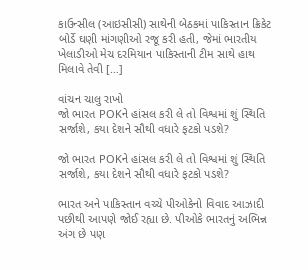કાઉન્સીલ (આઇસીસી) સાથેની બેઠકમાં પાકિસ્તાન ક્રિકેટ બોર્ડે ઘણી માંગણીઓ રજૂ કરી હતી, જેમાં ભારતીય ખેલાડીઓ મેચ દરમિયાન પાકિસ્તાની ટીમ સાથે હાથ મિલાવે તેવી […]

વાંચન ચાલુ રાખો
જો ભારત POKને હાંસલ કરી લે તો વિશ્વમાં શું સ્થિતિ સર્જાશે, કયા દેશને સૌથી વધારે ફટકો પડશે?

જો ભારત POKને હાંસલ કરી લે તો વિશ્વમાં શું સ્થિતિ સર્જાશે, કયા દેશને સૌથી વધારે ફટકો પડશે?

ભારત અને પાકિસ્તાન વચ્ચે પીઓકેનો વિવાદ આઝાદી પછીથી આપણે જોઈ રહ્યા છે. પીઓકે ભારતનું અભિન્ન અંગ છે પણ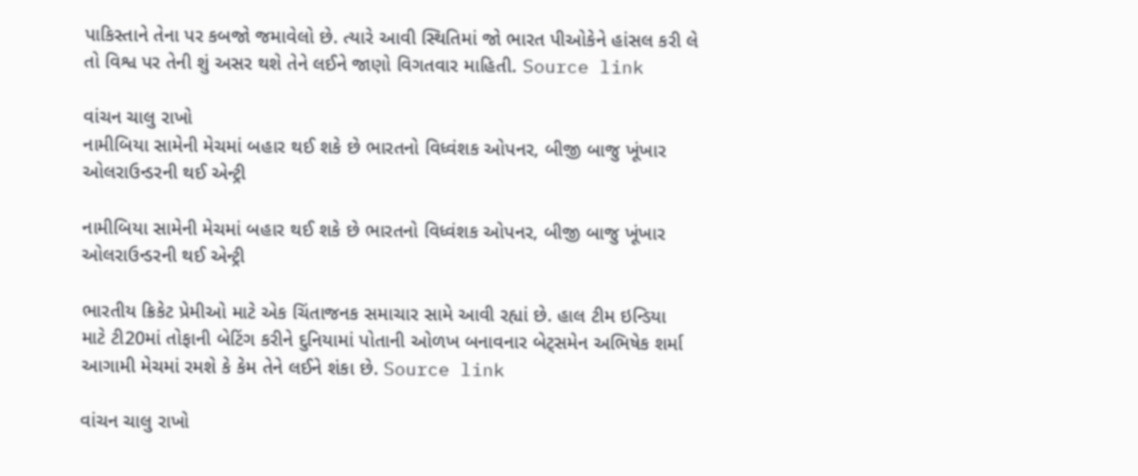પાકિસ્તાને તેના પર કબજો જમાવેલો છે. ત્યારે આવી સ્થિતિમાં જો ભારત પીઓકેને હાંસલ કરી લે તો વિશ્વ પર તેની શું અસર થશે તેને લઈને જાણો વિગતવાર માહિતી. Source link

વાંચન ચાલુ રાખો
નામીબિયા સામેની મેચમાં બહાર થઈ શકે છે ભારતનો વિધ્વંશક ઓપનર, બીજી બાજુ ખૂંખાર ઓલરાઉન્ડરની થઈ એન્ટ્રી

નામીબિયા સામેની મેચમાં બહાર થઈ શકે છે ભારતનો વિધ્વંશક ઓપનર, બીજી બાજુ ખૂંખાર ઓલરાઉન્ડરની થઈ એન્ટ્રી

ભારતીય ક્રિકેટ પ્રેમીઓ માટે એક ચિંતાજનક સમાચાર સામે આવી રહ્યાં છે. હાલ ટીમ ઇન્ડિયા માટે ટી20માં તોફાની બેટિંગ કરીને દુનિયામાં પોતાની ઓળખ બનાવનાર બેટ્સમેન અભિષેક શર્મા આગામી મેચમાં રમશે કે કેમ તેને લઈને શંકા છે. Source link

વાંચન ચાલુ રાખો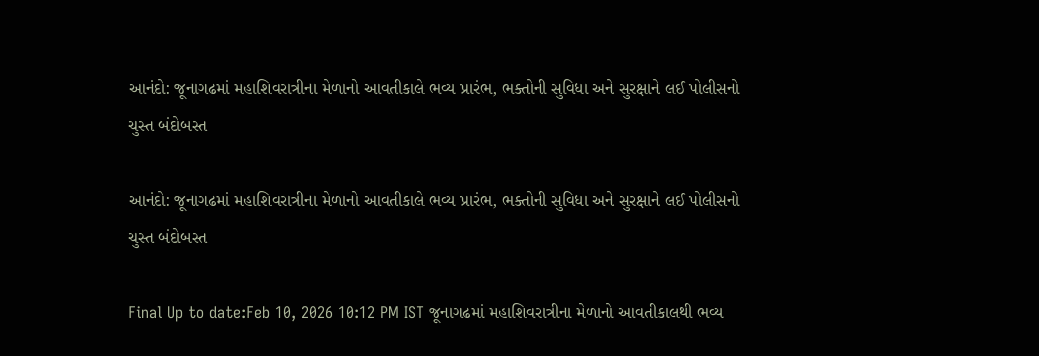આનંદો: જૂનાગઢમાં મહાશિવરાત્રીના મેળાનો આવતીકાલે ભવ્ય પ્રારંભ, ભક્તોની સુવિધા અને સુરક્ષાને લઈ પોલીસનો ચુસ્ત બંદોબસ્ત

આનંદો: જૂનાગઢમાં મહાશિવરાત્રીના મેળાનો આવતીકાલે ભવ્ય પ્રારંભ, ભક્તોની સુવિધા અને સુરક્ષાને લઈ પોલીસનો ચુસ્ત બંદોબસ્ત

Final Up to date:Feb 10, 2026 10:12 PM IST જૂનાગઢમાં મહાશિવરાત્રીના મેળાનો આવતીકાલથી ભવ્ય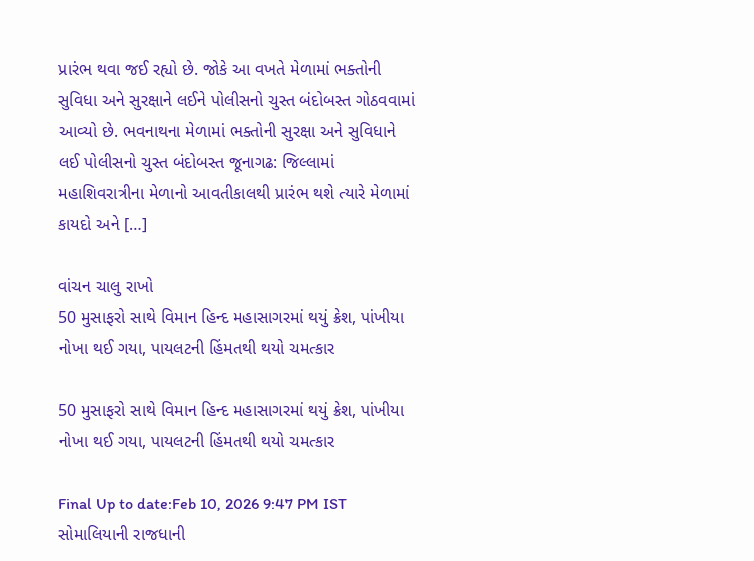પ્રારંભ થવા જઈ રહ્યો છે. જોકે આ વખતે મેળામાં ભક્તોની સુવિધા અને સુરક્ષાને લઈને પોલીસનો ચુસ્ત બંદોબસ્ત ગોઠવવામાં આવ્યો છે. ભવનાથના મેળામાં ભક્તોની સુરક્ષા અને સુવિધાને લઈ પોલીસનો ચુસ્ત બંદોબસ્ત જૂનાગઢ: જિલ્લામાં મહાશિવરાત્રીના મેળાનો આવતીકાલથી પ્રારંભ થશે ત્યારે મેળામાં કાયદો અને […]

વાંચન ચાલુ રાખો
50 મુસાફરો સાથે વિમાન હિન્દ મહાસાગરમાં થયું ક્રેશ, પાંખીયા નોખા થઈ ગયા, પાયલટની હિંમતથી થયો ચમત્કાર

50 મુસાફરો સાથે વિમાન હિન્દ મહાસાગરમાં થયું ક્રેશ, પાંખીયા નોખા થઈ ગયા, પાયલટની હિંમતથી થયો ચમત્કાર

Final Up to date:Feb 10, 2026 9:47 PM IST સોમાલિયાની રાજધાની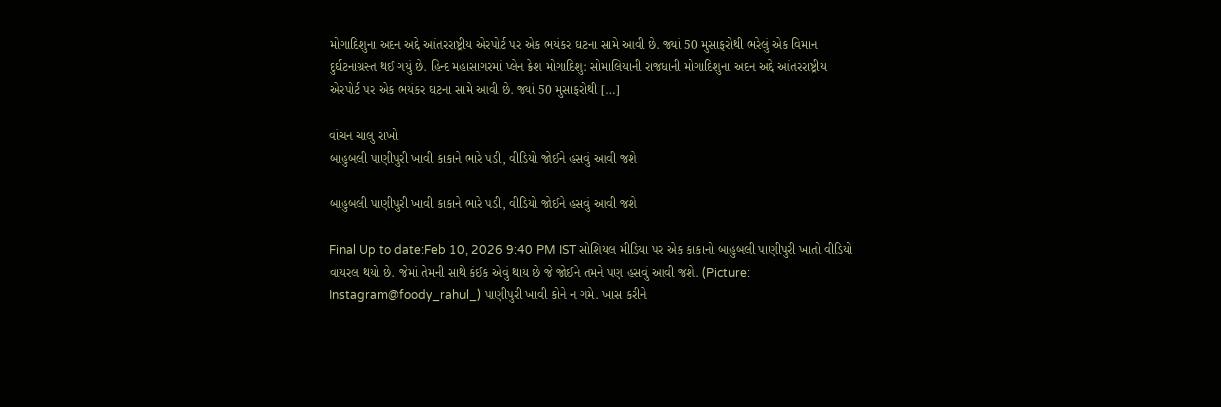મોગાદિશુના અદન અદ્દે આંતરરાષ્ટ્રીય એરપોર્ટ પર એક ભયંકર ઘટના સામે આવી છે. જ્યાં 50 મુસાફરોથી ભરેલું એક વિમાન દુર્ઘટનાગ્રસ્ત થઈ ગયું છે. હિન્દ મહાસાગરમાં પ્લેન ક્રેશ મોગાદિશુ: સોમાલિયાની રાજધાની મોગાદિશુના અદન અદ્દે આંતરરાષ્ટ્રીય એરપોર્ટ પર એક ભયંકર ઘટના સામે આવી છે. જ્યાં 50 મુસાફરોથી […]

વાંચન ચાલુ રાખો
બાહુબલી પાણીપુરી ખાવી કાકાને ભારે પડી, વીડિયો જોઈને હસવું આવી જશે

બાહુબલી પાણીપુરી ખાવી કાકાને ભારે પડી, વીડિયો જોઈને હસવું આવી જશે

Final Up to date:Feb 10, 2026 9:40 PM IST સોશિયલ મીડિયા પર એક કાકાનો બાહુબલી પાણીપુરી ખાતો વીડિયો વાયરલ થયો છે. જેમાં તેમની સાથે કંઈક એવું થાય છે જે જોઈને તમને પણ હસવું આવી જશે. (Picture: Instagram@foody_rahul_) પાણીપુરી ખાવી કોને ન ગમે. ખાસ કરીને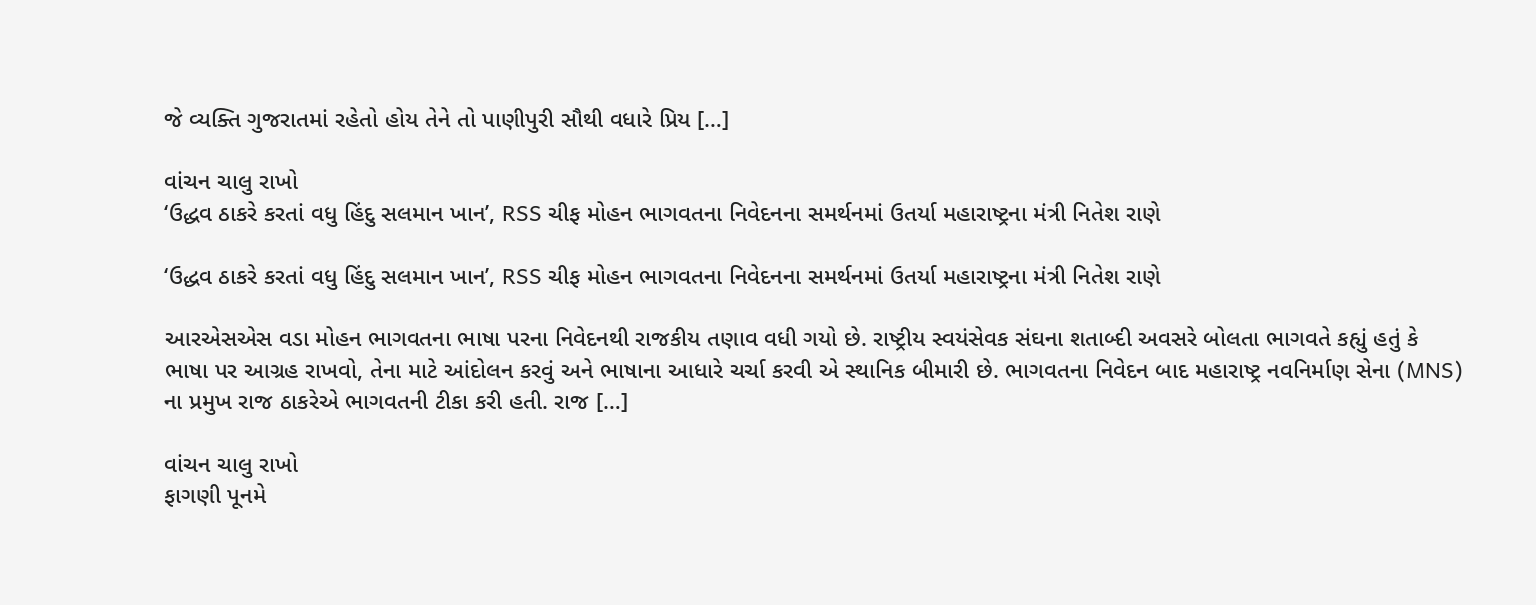જે વ્યક્તિ ગુજરાતમાં રહેતો હોય તેને તો પાણીપુરી સૌથી વધારે પ્રિય […]

વાંચન ચાલુ રાખો
‘ઉદ્ધવ ઠાકરે કરતાં વધુ હિંદુ સલમાન ખાન’, RSS ચીફ મોહન ભાગવતના નિવેદનના સમર્થનમાં ઉતર્યા મહારાષ્ટ્રના મંત્રી નિતેશ રાણે

‘ઉદ્ધવ ઠાકરે કરતાં વધુ હિંદુ સલમાન ખાન’, RSS ચીફ મોહન ભાગવતના નિવેદનના સમર્થનમાં ઉતર્યા મહારાષ્ટ્રના મંત્રી નિતેશ રાણે

આરએસએસ વડા મોહન ભાગવતના ભાષા પરના નિવેદનથી રાજકીય તણાવ વધી ગયો છે. રાષ્ટ્રીય સ્વયંસેવક સંઘના શતાબ્દી અવસરે બોલતા ભાગવતે કહ્યું હતું કે ભાષા પર આગ્રહ રાખવો, તેના માટે આંદોલન કરવું અને ભાષાના આધારે ચર્ચા કરવી એ સ્થાનિક બીમારી છે. ભાગવતના નિવેદન બાદ મહારાષ્ટ્ર નવનિર્માણ સેના (MNS) ના પ્રમુખ રાજ ઠાકરેએ ભાગવતની ટીકા કરી હતી. રાજ […]

વાંચન ચાલુ રાખો
ફાગણી પૂનમે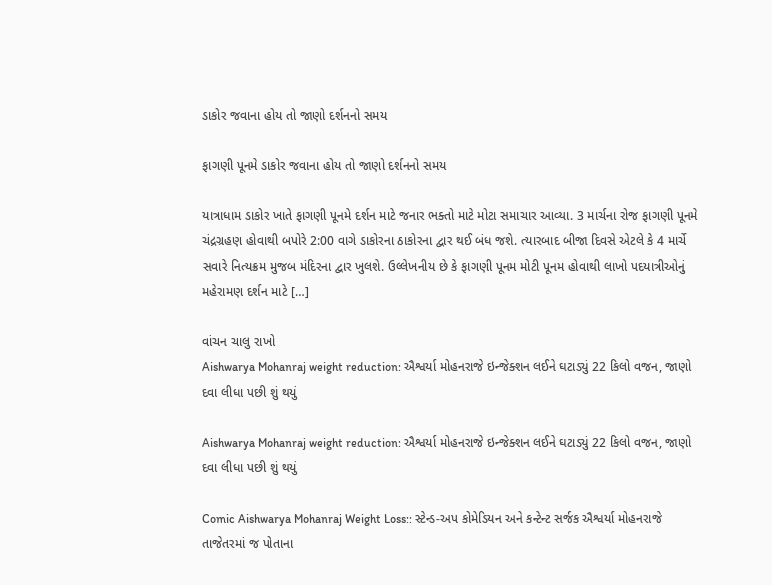ડાકોર જવાના હોય તો જાણો દર્શનનો સમય

ફાગણી પૂનમે ડાકોર જવાના હોય તો જાણો દર્શનનો સમય

યાત્રાધામ ડાકોર ખાતે ફાગણી પૂનમે દર્શન માટે જનાર ભક્તો માટે મોટા સમાચાર આવ્યા. 3 માર્ચના રોજ ફાગણી પૂનમે ચંદ્રગ્રહણ હોવાથી બપોરે 2:00 વાગે ડાકોરના ઠાકોરના દ્વાર થઈ બંધ જશે. ત્યારબાદ બીજા દિવસે એટલે કે 4 માર્ચે સવારે નિત્યક્રમ મુજબ મંદિરના દ્વાર ખુલશે. ઉલ્લેખનીય છે કે ફાગણી પૂનમ મોટી પૂનમ હોવાથી લાખો પદયાત્રીઓનું મહેરામણ દર્શન માટે […]

વાંચન ચાલુ રાખો
Aishwarya Mohanraj weight reduction: ઐશ્વર્યા મોહનરાજે ઇન્જેક્શન લઈને ઘટાડ્યું 22 કિલો વજન, જાણો દવા લીધા પછી શું થયું

Aishwarya Mohanraj weight reduction: ઐશ્વર્યા મોહનરાજે ઇન્જેક્શન લઈને ઘટાડ્યું 22 કિલો વજન, જાણો દવા લીધા પછી શું થયું

Comic Aishwarya Mohanraj Weight Loss:: સ્ટેન્ડ-અપ કોમેડિયન અને કન્ટેન્ટ સર્જક ઐશ્વર્યા મોહનરાજે તાજેતરમાં જ પોતાના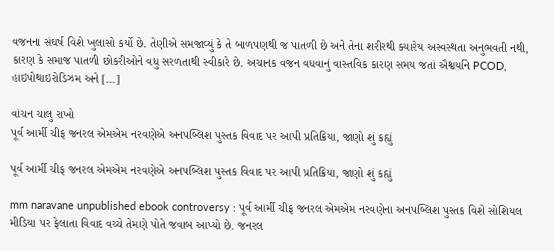વજનના સંઘર્ષ વિશે ખુલાસો કર્યો છે. તેણીએ સમજાવ્યું કે તે બાળપણથી જ પાતળી છે અને તેના શરીરથી ક્યારેય અસ્વસ્થતા અનુભવતી નથી, કારણ કે સમાજ પાતળી છોકરીઓને વધુ સરળતાથી સ્વીકારે છે. અચાનક વજન વધવાનું વાસ્તવિક કારણ સમય જતાં ઐશ્વર્યાને PCOD, હાઇપોથાઇરોડિઝમ અને […]

વાંચન ચાલુ રાખો
પૂર્વ આર્મી ચીફ જનરલ એમએમ નરવણેએ અનપબ્લિશ પુસ્તક વિવાદ પર આપી પ્રતિક્રિયા, જાણો શું કહ્યું

પૂર્વ આર્મી ચીફ જનરલ એમએમ નરવણેએ અનપબ્લિશ પુસ્તક વિવાદ પર આપી પ્રતિક્રિયા, જાણો શું કહ્યું

mm naravane unpublished ebook controversy : પૂર્વ આર્મી ચીફ જનરલ એમએમ નરવણેના અનપબ્લિશ પુસ્તક વિશે સોશિયલ મીડિયા પર ફેલાતા વિવાદ વચ્ચે તેમણે પોતે જવાબ આપ્યો છે. જનરલ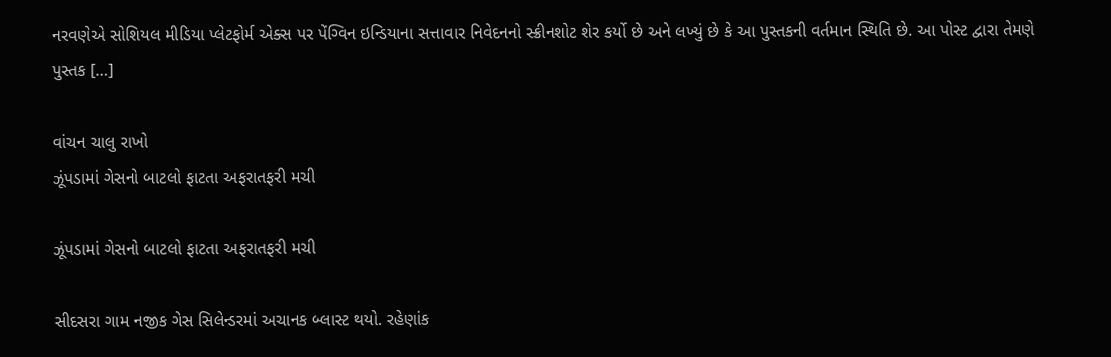નરવણેએ સોશિયલ મીડિયા પ્લેટફોર્મ એક્સ પર પેંગ્વિન ઇન્ડિયાના સત્તાવાર નિવેદનનો સ્ક્રીનશોટ શેર કર્યો છે અને લખ્યું છે કે આ પુસ્તકની વર્તમાન સ્થિતિ છે. આ પોસ્ટ દ્વારા તેમણે પુસ્તક […]

વાંચન ચાલુ રાખો
ઝૂંપડામાં ગેસનો બાટલો ફાટતા અફરાતફરી મચી

ઝૂંપડામાં ગેસનો બાટલો ફાટતા અફરાતફરી મચી

સીદસરા ગામ નજીક ગેસ સિલેન્ડરમાં અચાનક બ્લાસ્ટ થયો. રહેણાંક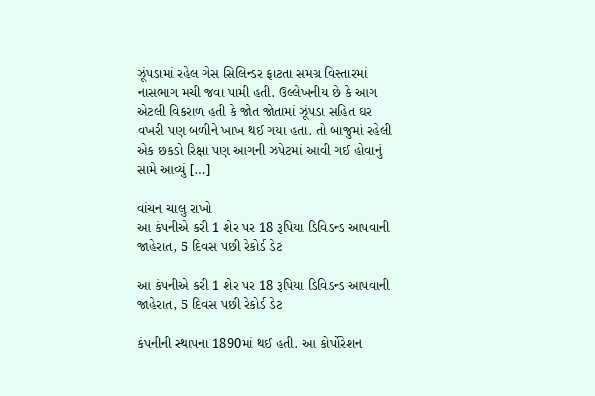ઝૂંપડામાં રહેલ ગેસ સિલિન્ડર ફાટતા સમગ્ર વિસ્તારમાં નાસભાગ મચી જવા પામી હતી. ઉલ્લેખનીય છે કે આગ એટલી વિકરાળ હતી કે જોત જોતામાં ઝૂંપડા સહિત ઘર વખરી પણ બળીને ખાખ થઈ ગયા હતા. તો બાજુમાં રહેલી એક છકડો રિક્ષા પણ આગની ઝપેટમાં આવી ગઈ હોવાનું સામે આવ્યું […]

વાંચન ચાલુ રાખો
આ કંપનીએ કરી 1 શેર પર 18 રૂપિયા ડિવિડન્ડ આપવાની જાહેરાત, 5 દિવસ પછી રેકોર્ડ ડેટ

આ કંપનીએ કરી 1 શેર પર 18 રૂપિયા ડિવિડન્ડ આપવાની જાહેરાત, 5 દિવસ પછી રેકોર્ડ ડેટ

કંપનીની સ્થાપના 1890માં થઈ હતી. આ કોર્પોરેશન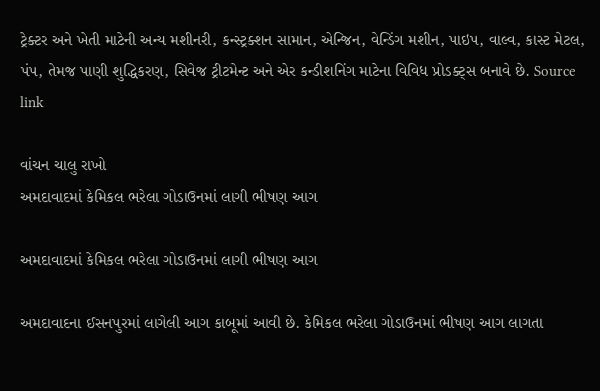ટ્રેક્ટર અને ખેતી માટેની અન્ય મશીનરી, કન્સ્ટ્રક્શન સામાન, એન્જિન, વેન્ડિંગ મશીન, પાઇપ, વાલ્વ, કાસ્ટ મેટલ, પંપ, તેમજ પાણી શુદ્ધિકરણ, સિવેજ ટ્રીટમેન્ટ અને એર કન્ડીશનિંગ માટેના વિવિધ પ્રોડક્ટ્સ બનાવે છે. Source link

વાંચન ચાલુ રાખો
અમદાવાદમાં કેમિકલ ભરેલા ગોડાઉનમાં લાગી ભીષણ આગ

અમદાવાદમાં કેમિકલ ભરેલા ગોડાઉનમાં લાગી ભીષણ આગ

અમદાવાદના ઈસનપુરમાં લાગેલી આગ કાબૂમાં આવી છે. કેમિકલ ભરેલા ગોડાઉનમાં ભીષણ આગ લાગતા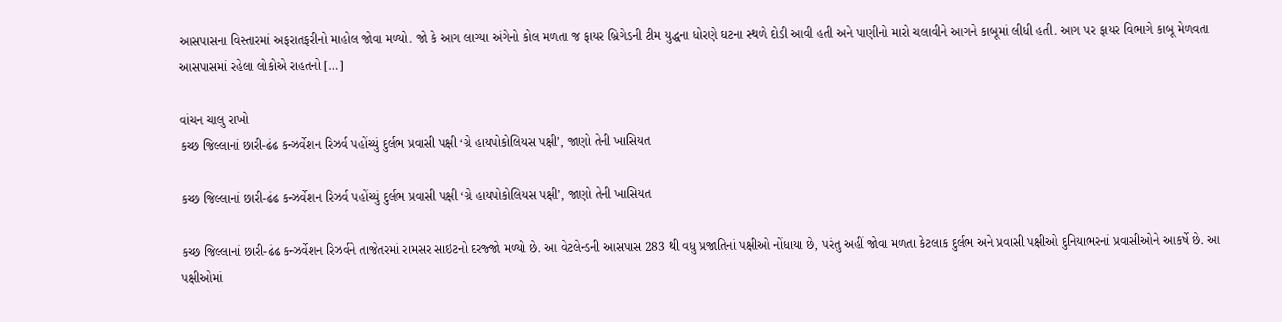આસપાસના વિસ્તારમાં અફરાતફરીનો માહોલ જોવા મળ્યો. જો કે આગ લાગ્યા અંગેનો કોલ મળતા જ ફાયર બ્રિગેડની ટીમ યુદ્ધના ધોરણે ઘટના સ્થળે દોડી આવી હતી અને પાણીનો મારો ચલાવીને આગને કાબૂમાં લીધી હતી. આગ પર ફાયર વિભાગે કાબૂ મેળવતા આસપાસમાં રહેલા લોકોએ રાહતનો […]

વાંચન ચાલુ રાખો
કચ્છ જિલ્લાનાં છારી-ઢંઢ કન્ઝર્વેશન રિઝર્વ પહોંચ્યું દુર્લભ પ્રવાસી પક્ષી ‘ગ્રે હાયપોકોલિયસ પક્ષી’, જાણો તેની ખાસિયત

કચ્છ જિલ્લાનાં છારી-ઢંઢ કન્ઝર્વેશન રિઝર્વ પહોંચ્યું દુર્લભ પ્રવાસી પક્ષી ‘ગ્રે હાયપોકોલિયસ પક્ષી’, જાણો તેની ખાસિયત

કચ્છ જિલ્લાનાં છારી-ઢંઢ કન્ઝર્વેશન રિઝર્વને તાજેતરમાં રામસર સાઇટનો દરજ્જો મળ્યો છે. આ વેટલેન્ડની આસપાસ 283 થી વધુ પ્રજાતિનાં પક્ષીઓ નોંધાયા છે, પરંતુ અહીં જોવા મળતા કેટલાક દુર્લભ અને પ્રવાસી પક્ષીઓ દુનિયાભરનાં પ્રવાસીઓને આકર્ષે છે. આ પક્ષીઓમાં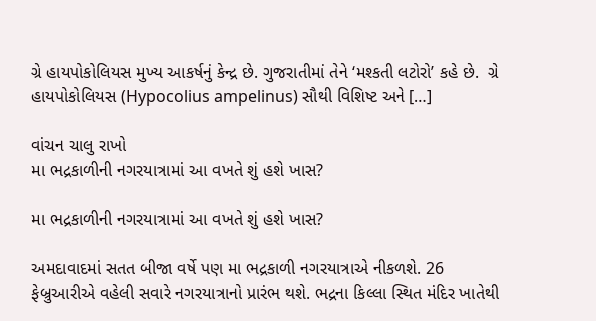ગ્રે હાયપોકોલિયસ મુખ્ય આકર્ષનું કેન્દ્ર છે. ગુજરાતીમાં તેને ‘મશ્કતી લટોરો’ કહે છે.  ગ્રે હાયપોકોલિયસ (Hypocolius ampelinus) સૌથી વિશિષ્ટ અને […]

વાંચન ચાલુ રાખો
મા ભદ્રકાળીની નગરયાત્રામાં આ વખતે શું હશે ખાસ?

મા ભદ્રકાળીની નગરયાત્રામાં આ વખતે શું હશે ખાસ?

અમદાવાદમાં સતત બીજા વર્ષે પણ મા ભદ્રકાળી નગરયાત્રાએ નીકળશે. 26 ફેબ્રુઆરીએ વહેલી સવારે નગરયાત્રાનો પ્રારંભ થશે. ભદ્રના કિલ્લા સ્થિત મંદિર ખાતેથી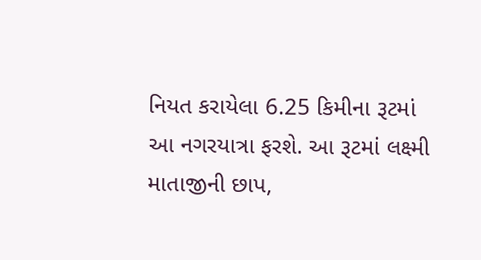નિયત કરાયેલા 6.25 કિમીના રૂટમાં આ નગરયાત્રા ફરશે. આ રૂટમાં લક્ષ્મી માતાજીની છાપ,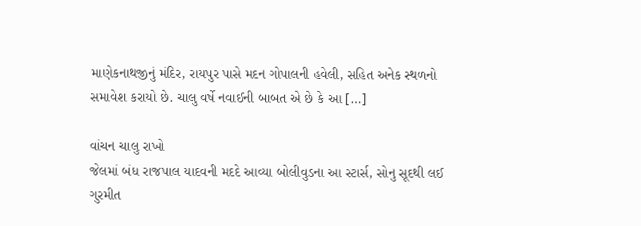માણેકનાથજીનું મંદિર, રાયપુર પાસે મદન ગોપાલની હવેલી, સહિત અનેક સ્થળનો સમાવેશ કરાયો છે. ચાલુ વર્ષે નવાઈની બાબત એ છે કે આ […]

વાંચન ચાલુ રાખો
જેલમાં બંધ રાજપાલ યાદવની મદદે આવ્યા બોલીવુડના આ સ્ટાર્સ, સોનુ સૂદથી લઈ ગુરમીત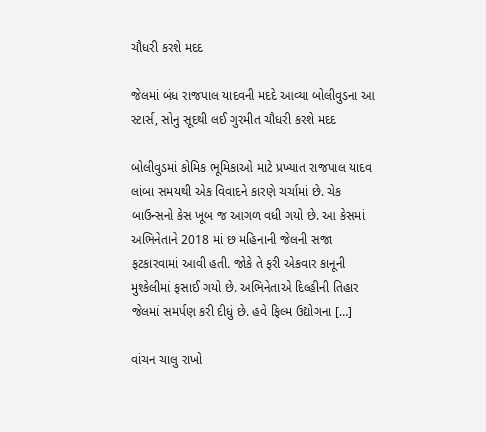ચૌધરી કરશે મદદ

જેલમાં બંધ રાજપાલ યાદવની મદદે આવ્યા બોલીવુડના આ સ્ટાર્સ, સોનુ સૂદથી લઈ ગુરમીત ચૌધરી કરશે મદદ

બોલીવુડમાં કોમિક ભૂમિકાઓ માટે પ્રખ્યાત રાજપાલ યાદવ લાંબા સમયથી એક વિવાદને કારણે ચર્ચામાં છે. ચેક બાઉન્સનો કેસ ખૂબ જ આગળ વધી ગયો છે. આ કેસમાં અભિનેતાને 2018 માં છ મહિનાની જેલની સજા ફટકારવામાં આવી હતી. જોકે તે ફરી એકવાર કાનૂની મુશ્કેલીમાં ફસાઈ ગયો છે. અભિનેતાએ દિલ્હીની તિહાર જેલમાં સમર્પણ કરી દીધું છે. હવે ફિલ્મ ઉદ્યોગના […]

વાંચન ચાલુ રાખો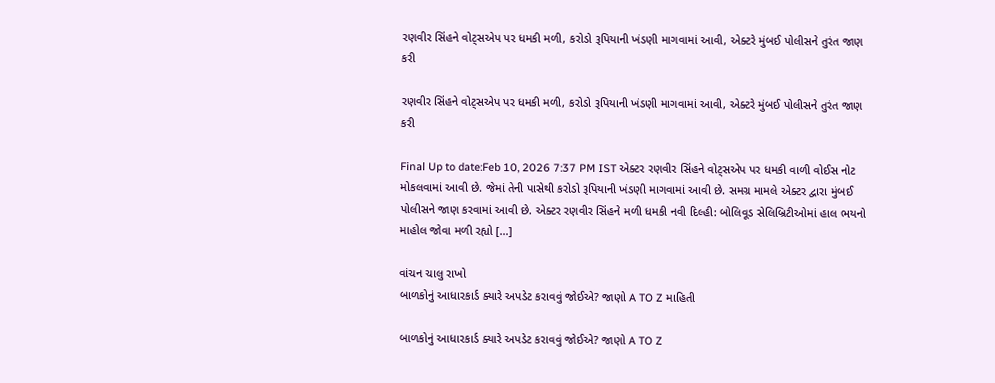રણવીર સિંહને વોટ્સએપ પર ધમકી મળી, કરોડો રૂપિયાની ખંડણી માગવામાં આવી, એક્ટરે મુંબઈ પોલીસને તુરંત જાણ કરી

રણવીર સિંહને વોટ્સએપ પર ધમકી મળી, કરોડો રૂપિયાની ખંડણી માગવામાં આવી, એક્ટરે મુંબઈ પોલીસને તુરંત જાણ કરી

Final Up to date:Feb 10, 2026 7:37 PM IST એક્ટર રણવીર સિંહને વોટ્સએપ પર ધમકી વાળી વોઈસ નોટ મોકલવામાં આવી છે. જેમાં તેની પાસેથી કરોડો રૂપિયાની ખંડણી માગવામાં આવી છે. સમગ્ર મામલે એક્ટર દ્વારા મુંબઈ પોલીસને જાણ કરવામાં આવી છે. એક્ટર રણવીર સિંહને મળી ધમકી નવી દિલ્હી: બોલિવૂડ સેલિબ્રિટીઓમાં હાલ ભયનો માહોલ જોવા મળી રહ્યો […]

વાંચન ચાલુ રાખો
બાળકોનું આધારકાર્ડ ક્યારે અપડેટ કરાવવું જોઈએ? જાણો A TO Z માહિતી

બાળકોનું આધારકાર્ડ ક્યારે અપડેટ કરાવવું જોઈએ? જાણો A TO Z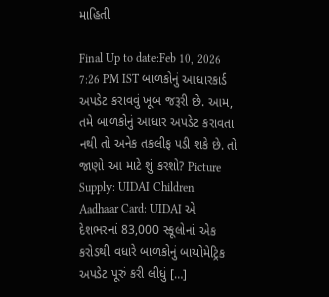માહિતી

Final Up to date:Feb 10, 2026 7:26 PM IST બાળકોનું આધારકાર્ડ અપડેટ કરાવવું ખૂબ જરૂરી છે. આમ, તમે બાળકોનું આધાર અપડેટ કરાવતા નથી તો અનેક તકલીફ પડી શકે છે. તો જાણો આ માટે શું કરશો? Picture Supply: UIDAI Children Aadhaar Card: UIDAI એ દેશભરનાં 83,000 સ્કૂલોનાં એક કરોડથી વધારે બાળકોનું બાયોમેટ્રિક અપડેટ પૂરું કરી લીધું […]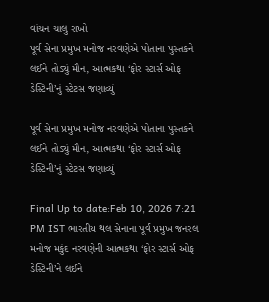વાંચન ચાલુ રાખો
પૂર્વ સેના પ્રમુખ મનોજ નરવણેએ પોતાના પુસ્તકને લઈને તોડ્યું મૌન, આત્મકથા ‘ફોર સ્ટાર્સ ઓફ ડેસ્ટિની’નું સ્ટેટસ જણાવ્યું

પૂર્વ સેના પ્રમુખ મનોજ નરવણેએ પોતાના પુસ્તકને લઈને તોડ્યું મૌન, આત્મકથા ‘ફોર સ્ટાર્સ ઓફ ડેસ્ટિની’નું સ્ટેટસ જણાવ્યું

Final Up to date:Feb 10, 2026 7:21 PM IST ભારતીય થલ સેનાના પૂર્વ પ્રમુખ જનરલ મનોજ મકુંદ નરવણેની આત્મકથા ‘ફોર સ્ટાર્સ ઓફ ડેસ્ટિની’ને લઈને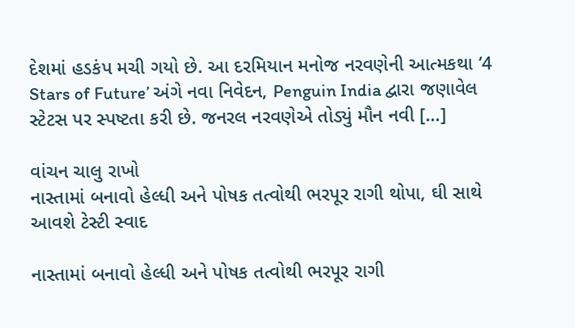દેશમાં હડકંપ મચી ગયો છે. આ દરમિયાન મનોજ નરવણેની આત્મકથા ‘4 Stars of Future’ અંગે નવા નિવેદન, Penguin India દ્વારા જણાવેલ સ્ટેટસ પર સ્પષ્ટતા કરી છે. જનરલ નરવણેએ તોડ્યું મૌન નવી […]

વાંચન ચાલુ રાખો
નાસ્તામાં બનાવો હેલ્ધી અને પોષક તત્વોથી ભરપૂર રાગી થોપા, ઘી સાથે આવશે ટેસ્ટી સ્વાદ

નાસ્તામાં બનાવો હેલ્ધી અને પોષક તત્વોથી ભરપૂર રાગી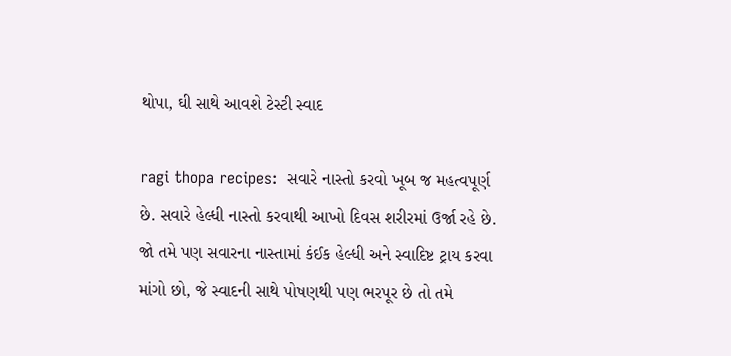થોપા, ઘી સાથે આવશે ટેસ્ટી સ્વાદ

ragi thopa recipes:  સવારે નાસ્તો કરવો ખૂબ જ મહત્વપૂર્ણ છે. સવારે હેલ્ધી નાસ્તો કરવાથી આખો દિવસ શરીરમાં ઉર્જા રહે છે. જો તમે પણ સવારના નાસ્તામાં કંઈક હેલ્ધી અને સ્વાદિષ્ટ ટ્રાય કરવા માંગો છો, જે સ્વાદની સાથે પોષણથી પણ ભરપૂર છે તો તમે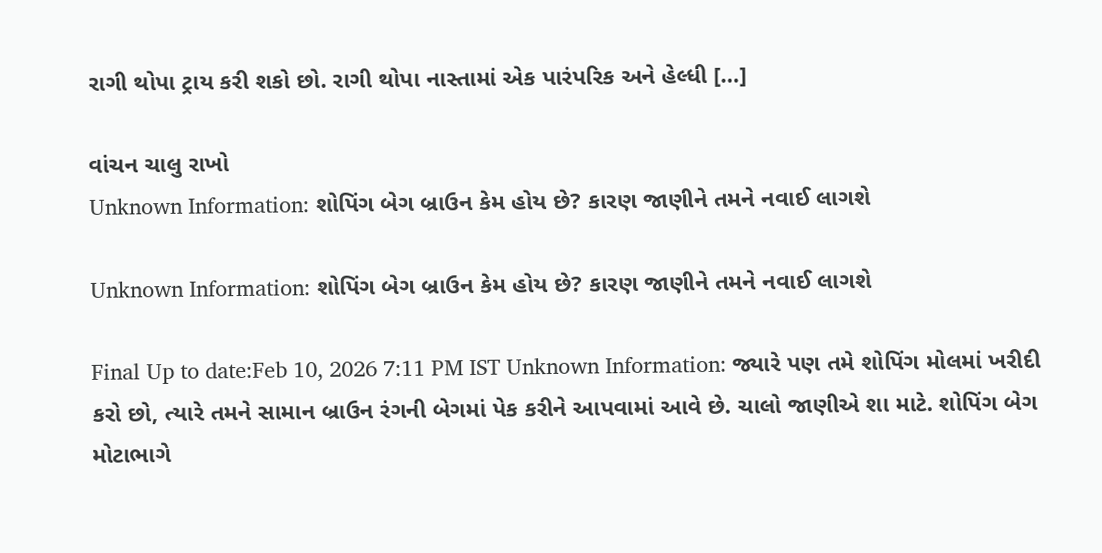રાગી થોપા ટ્રાય કરી શકો છો. રાગી થોપા નાસ્તામાં એક પારંપરિક અને હેલ્ધી […]

વાંચન ચાલુ રાખો
Unknown Information: શોપિંગ બેગ બ્રાઉન કેમ હોય છે? કારણ જાણીને તમને નવાઈ લાગશે

Unknown Information: શોપિંગ બેગ બ્રાઉન કેમ હોય છે? કારણ જાણીને તમને નવાઈ લાગશે

Final Up to date:Feb 10, 2026 7:11 PM IST Unknown Information: જ્યારે પણ તમે શોપિંગ મોલમાં ખરીદી કરો છો, ત્યારે તમને સામાન બ્રાઉન રંગની બેગમાં પેક કરીને આપવામાં આવે છે. ચાલો જાણીએ શા માટે. શોપિંગ બેગ મોટાભાગે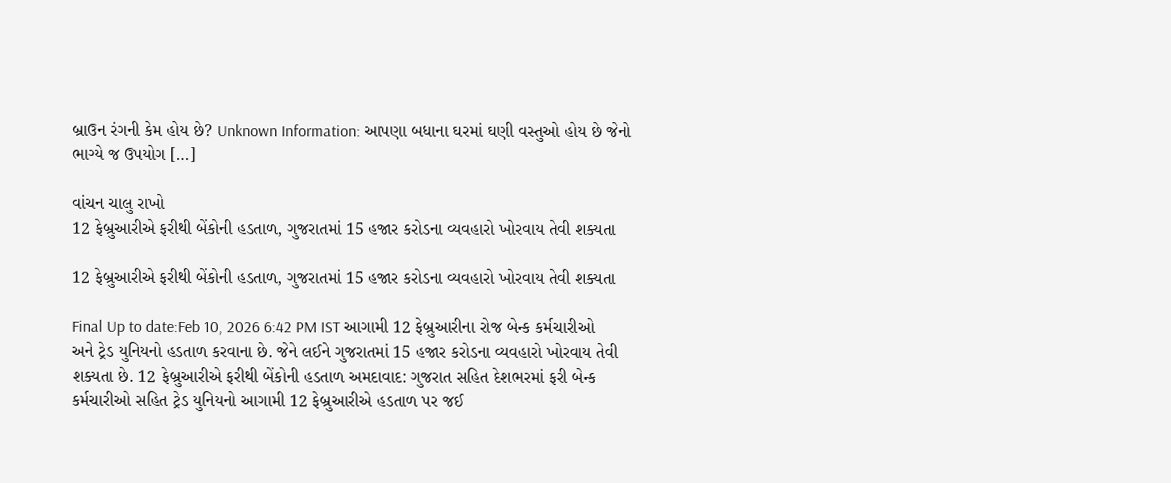બ્રાઉન રંગની કેમ હોય છે? Unknown Information: આપણા બધાના ઘરમાં ઘણી વસ્તુઓ હોય છે જેનો ભાગ્યે જ ઉપયોગ […]

વાંચન ચાલુ રાખો
12 ફેબ્રુઆરીએ ફરીથી બેંકોની હડતાળ, ગુજરાતમાં 15 હજાર કરોડના વ્યવહારો ખોરવાય તેવી શક્યતા

12 ફેબ્રુઆરીએ ફરીથી બેંકોની હડતાળ, ગુજરાતમાં 15 હજાર કરોડના વ્યવહારો ખોરવાય તેવી શક્યતા

Final Up to date:Feb 10, 2026 6:42 PM IST આગામી 12 ફેબ્રુઆરીના રોજ બેન્ક કર્મચારીઓ અને ટ્રેડ યુનિયનો હડતાળ કરવાના છે. જેને લઈને ગુજરાતમાં 15 હજાર કરોડના વ્યવહારો ખોરવાય તેવી શક્યતા છે. 12 ફેબ્રુઆરીએ ફરીથી બેંકોની હડતાળ અમદાવાદ: ગુજરાત સહિત દેશભરમાં ફરી બેન્ક કર્મચારીઓ સહિત ટ્રેડ યુનિયનો આગામી 12 ફેબ્રુઆરીએ હડતાળ પર જઈ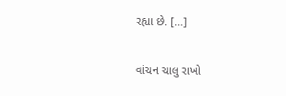રહ્યા છે. […]

વાંચન ચાલુ રાખો